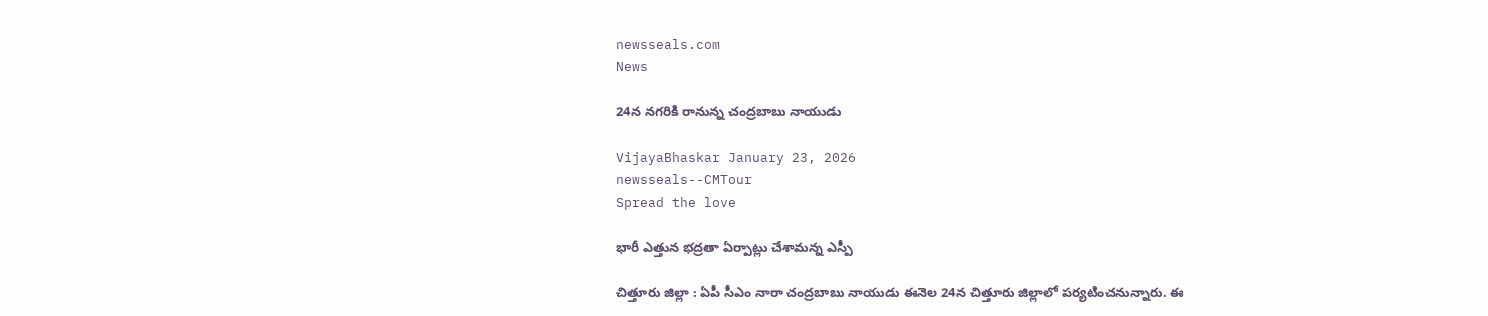newsseals.com
News

24న న‌గ‌రికి రానున్న చంద్ర‌బాబు నాయుడు

VijayaBhaskar January 23, 2026
newsseals--CMTour
Spread the love

భారీ ఎత్తున భ‌ద్ర‌తా ఏర్పాట్లు చేశామ‌న్న ఎస్పీ

చిత్తూరు జిల్లా : ఏపీ సీఎం నారా చంద్ర‌బాబు నాయుడు ఈనెల 24న చిత్తూరు జిల్లాలో ప‌ర్య‌టించ‌నున్నారు. ఈ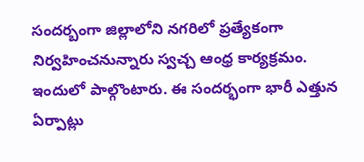సంద‌ర్బంగా జిల్లాలోని న‌గ‌రిలో ప్ర‌త్యేకంగా నిర్వ‌హించ‌నున్నారు స్వ‌చ్చ ఆంధ్ర కార్య‌క్ర‌మం. ఇందులో పాల్గొంటారు. ఈ సంద‌ర్భంగా భారీ ఎత్తున ఏర్పాట్లు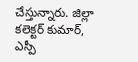చేస్తున్నారు. జిల్లా కలెక్ట‌ర్ కుమార్, ఎస్పీ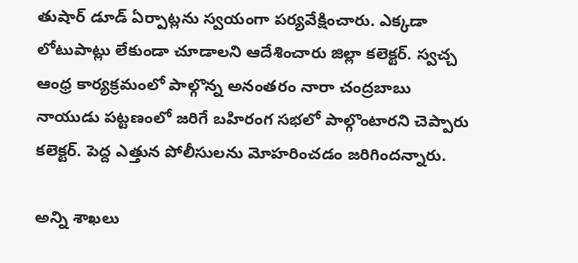తుషార్ డూడ్ ఏర్పాట్ల‌ను స్వ‌యంగా ప‌ర్య‌వేక్షించారు. ఎక్క‌డా లోటుపాట్లు లేకుండా చూడాలని ఆదేశించారు జిల్లా క‌లెక్ట‌ర్. స్వ‌చ్చ ఆంధ్ర కార్య‌క్ర‌మంలో పాల్గొన్న అనంత‌రం నారా చంద్ర‌బాబు నాయుడు ప‌ట్ట‌ణంలో జ‌రిగే బ‌హిరంగ స‌భ‌లో పాల్గొంటార‌ని చెప్పారు క‌లెక్ట‌ర్. పెద్ద ఎత్తున పోలీసుల‌ను మోహ‌రించ‌డం జ‌రిగింద‌న్నారు.

అన్ని శాఖ‌లు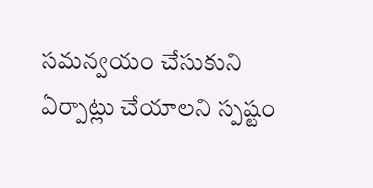స‌మ‌న్వ‌యం చేసుకుని ఏర్పాట్లు చేయాల‌ని స్ప‌ష్టం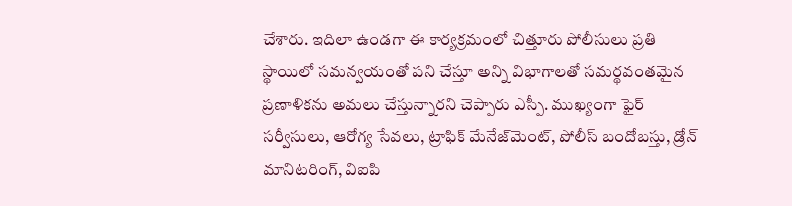చేశారు. ఇదిలా ఉండ‌గా ఈ కార్యక్రమంలో చిత్తూరు పోలీసులు ప్రతి స్థాయిలో సమన్వయంతో పని చేస్తూ అన్ని విభాగాలతో సమర్థవంతమైన ప్రణాళికను అమలు చేస్తున్నారని చెప్పారు ఎస్పీ. ముఖ్యంగా ఫైర్ సర్వీసులు, ఆరోగ్య సేవలు, ట్రాఫిక్ మేనేజ్‌మెంట్, పోలీస్ బందోబస్తు, డ్రోన్ మానిటరింగ్, విఐపి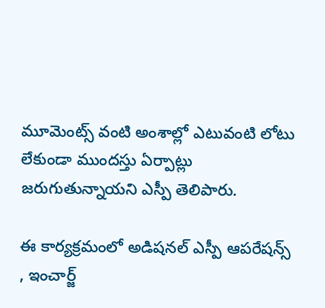మూమెంట్స్ వంటి అంశాల్లో ఎటువంటి లోటు లేకుండా ముందస్తు ఏర్పాట్లు జరుగుతున్నాయని ఎస్పీ తెలిపారు.

ఈ కార్యక్రమంలో అడిషనల్ ఎస్పీ ఆపరేషన్స్ , ఇంచార్జ్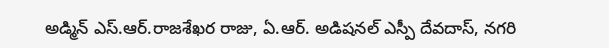అడ్మిన్ ఎస్.ఆర్.రాజశేఖర రాజు, ఏ.ఆర్. అడిషనల్ ఎస్పీ దేవదాస్, నగరి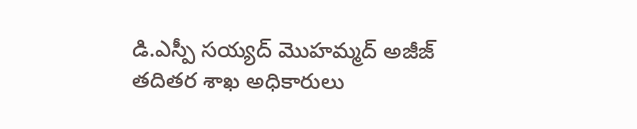డి.ఎస్పీ సయ్యద్ మొహమ్మద్ అజీజ్ తదితర శాఖ అధికారులు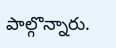పాల్గొన్నారు.